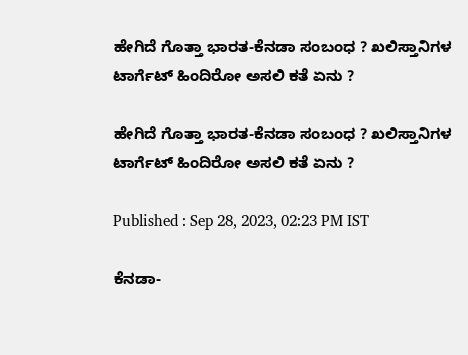ಹೇಗಿದೆ ಗೊತ್ತಾ ಭಾರತ-ಕೆನಡಾ ಸಂಬಂಧ ? ಖಲಿಸ್ತಾನಿಗಳ ಟಾರ್ಗೆಟ್ ಹಿಂದಿರೋ ಅಸಲಿ ಕತೆ ಏನು ?

ಹೇಗಿದೆ ಗೊತ್ತಾ ಭಾರತ-ಕೆನಡಾ ಸಂಬಂಧ ? ಖಲಿಸ್ತಾನಿಗಳ ಟಾರ್ಗೆಟ್ ಹಿಂದಿರೋ ಅಸಲಿ ಕತೆ ಏನು ?

Published : Sep 28, 2023, 02:23 PM IST

ಕೆನಡಾ-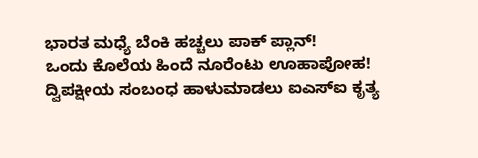ಭಾರತ ಮಧ್ಯೆ ಬೆಂಕಿ ಹಚ್ಚಲು ಪಾಕ್ ಪ್ಲಾನ್!
ಒಂದು ಕೊಲೆಯ ಹಿಂದೆ ನೂರೆಂಟು ಊಹಾಪೋಹ!
ದ್ವಿಪಕ್ಷೀಯ ಸಂಬಂಧ ಹಾಳುಮಾಡಲು ಐಎಸ್‌ಐ ಕೃತ್ಯ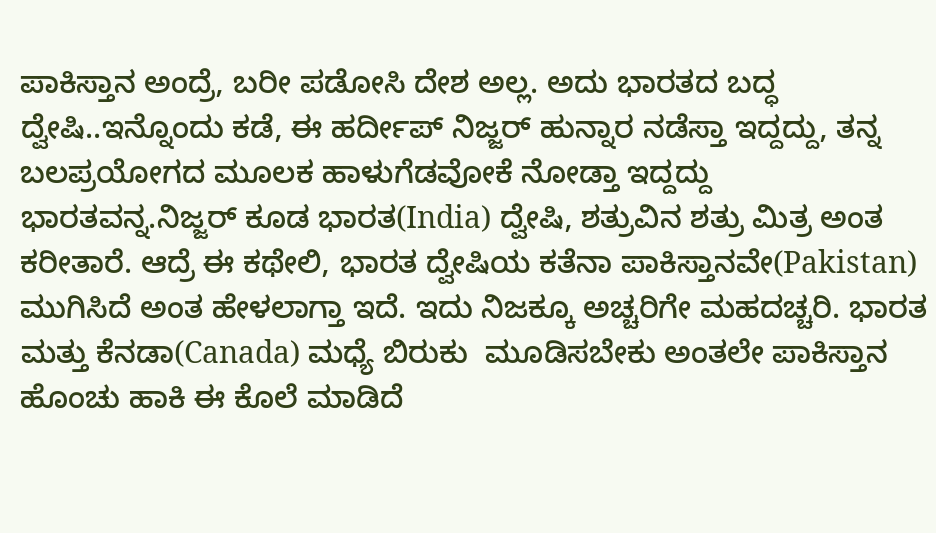ಪಾಕಿಸ್ತಾನ ಅಂದ್ರೆ, ಬರೀ ಪಡೋಸಿ ದೇಶ ಅಲ್ಲ. ಅದು ಭಾರತದ ಬದ್ಧ ದ್ವೇಷಿ..ಇನ್ನೊಂದು ಕಡೆ, ಈ ಹರ್ದೀಪ್ ನಿಜ್ಜರ್ ಹುನ್ನಾರ ನಡೆಸ್ತಾ ಇದ್ದದ್ದು, ತನ್ನ ಬಲಪ್ರಯೋಗದ ಮೂಲಕ ಹಾಳುಗೆಡವೋಕೆ ನೋಡ್ತಾ ಇದ್ದದ್ದು ಭಾರತವನ್ನ.ನಿಜ್ಜರ್ ಕೂಡ ಭಾರತ(India) ದ್ವೇಷಿ, ಶತ್ರುವಿನ ಶತ್ರು ಮಿತ್ರ ಅಂತ ಕರೀತಾರೆ. ಆದ್ರೆ ಈ ಕಥೇಲಿ, ಭಾರತ ದ್ವೇಷಿಯ ಕತೆನಾ ಪಾಕಿಸ್ತಾನವೇ(Pakistan) ಮುಗಿಸಿದೆ ಅಂತ ಹೇಳಲಾಗ್ತಾ ಇದೆ. ಇದು ನಿಜಕ್ಕೂ ಅಚ್ಚರಿಗೇ ಮಹದಚ್ಚರಿ. ಭಾರತ ಮತ್ತು ಕೆನಡಾ(Canada) ಮಧ್ಯೆ ಬಿರುಕು  ಮೂಡಿಸಬೇಕು ಅಂತಲೇ ಪಾಕಿಸ್ತಾನ ಹೊಂಚು ಹಾಕಿ ಈ ಕೊಲೆ ಮಾಡಿದೆ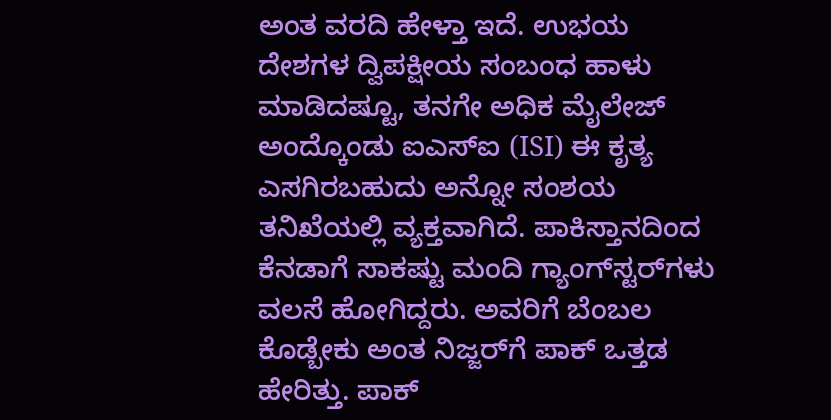ಅಂತ ವರದಿ ಹೇಳ್ತಾ ಇದೆ. ಉಭಯ ದೇಶಗಳ ದ್ವಿಪಕ್ಷೀಯ ಸಂಬಂಧ ಹಾಳು ಮಾಡಿದಷ್ಟೂ, ತನಗೇ ಅಧಿಕ ಮೈಲೇಜ್ ಅಂದ್ಕೊಂಡು ಐಎಸ್‌ಐ (ISI) ಈ ಕೃತ್ಯ ಎಸಗಿರಬಹುದು ಅನ್ನೋ ಸಂಶಯ ತನಿಖೆಯಲ್ಲಿ ವ್ಯಕ್ತವಾಗಿದೆ. ಪಾಕಿಸ್ತಾನದಿಂದ ಕೆನಡಾಗೆ ಸಾಕಷ್ಟು ಮಂದಿ ಗ್ಯಾಂಗ್‌ಸ್ಟರ್‌ಗಳು ವಲಸೆ ಹೋಗಿದ್ದರು. ಅವರಿಗೆ ಬೆಂಬಲ ಕೊಡ್ಬೇಕು ಅಂತ ನಿಜ್ಜರ್‌ಗೆ ಪಾಕ್ ಒತ್ತಡ ಹೇರಿತ್ತು. ಪಾಕ್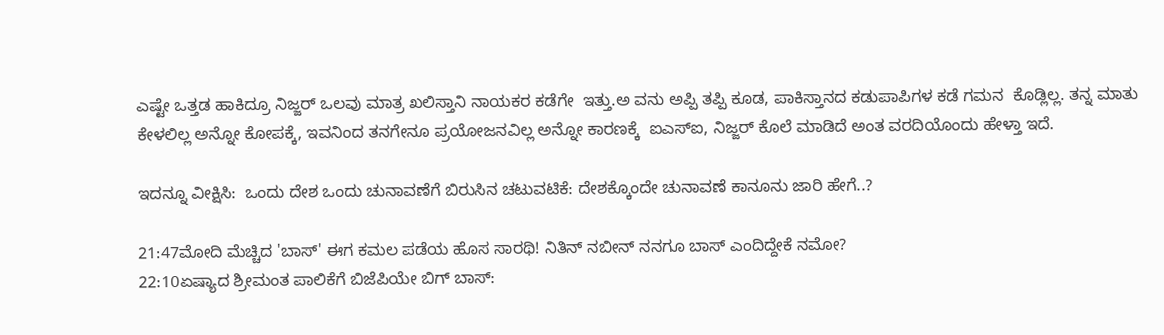ಎಷ್ಟೇ ಒತ್ತಡ ಹಾಕಿದ್ರೂ ನಿಜ್ಜರ್ ಒಲವು ಮಾತ್ರ ಖಲಿಸ್ತಾನಿ ನಾಯಕರ ಕಡೆಗೇ  ಇತ್ತು.ಅ ವನು ಅಪ್ಪಿ ತಪ್ಪಿ ಕೂಡ, ಪಾಕಿಸ್ತಾನದ ಕಡುಪಾಪಿಗಳ ಕಡೆ ಗಮನ  ಕೊಡ್ಲಿಲ್ಲ. ತನ್ನ ಮಾತು ಕೇಳಲಿಲ್ಲ ಅನ್ನೋ ಕೋಪಕ್ಕೆ, ಇವನಿಂದ ತನಗೇನೂ ಪ್ರಯೋಜನವಿಲ್ಲ ಅನ್ನೋ ಕಾರಣಕ್ಕೆ  ಐಎಸ್ಐ, ನಿಜ್ಜರ್ ಕೊಲೆ ಮಾಡಿದೆ ಅಂತ ವರದಿಯೊಂದು ಹೇಳ್ತಾ ಇದೆ.

ಇದನ್ನೂ ವೀಕ್ಷಿಸಿ:  ಒಂದು ದೇಶ ಒಂದು ಚುನಾವಣೆಗೆ ಬಿರುಸಿನ ಚಟುವಟಿಕೆ: ದೇಶಕ್ಕೊಂದೇ ಚುನಾವಣೆ ಕಾನೂನು ಜಾರಿ ಹೇಗೆ..?

21:47ಮೋದಿ ಮೆಚ್ಚಿದ 'ಬಾಸ್' ಈಗ ಕಮಲ ಪಡೆಯ ಹೊಸ ಸಾರಥಿ! ನಿತಿನ್ ನಬೀನ್ ನನಗೂ ಬಾಸ್ ಎಂದಿದ್ದೇಕೆ ನಮೋ?
22:10ಏಷ್ಯಾದ ಶ್ರೀಮಂತ ಪಾಲಿಕೆಗೆ ಬಿಜೆಪಿಯೇ ಬಿಗ್ ಬಾಸ್: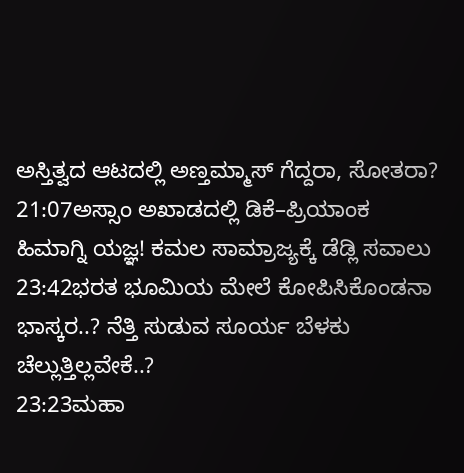ಅಸ್ತಿತ್ವದ ಆಟದಲ್ಲಿ ಅಣ್ತಮ್ಮಾಸ್ ಗೆದ್ದರಾ, ಸೋತರಾ?
21:07ಅಸ್ಸಾಂ ಅಖಾಡದಲ್ಲಿ ಡಿಕೆ–ಪ್ರಿಯಾಂಕ ಹಿಮಾಗ್ನಿ ಯಜ್ಞ! ಕಮಲ ಸಾಮ್ರಾಜ್ಯಕ್ಕೆ ಡೆಡ್ಲಿ ಸವಾಲು
23:42ಭರತ ಭೂಮಿಯ ಮೇಲೆ ಕೋಪಿಸಿಕೊಂಡನಾ ಭಾಸ್ಕರ..? ನೆತ್ತಿ ಸುಡುವ ಸೂರ್ಯ ಬೆಳಕು ಚೆಲ್ಲುತ್ತಿಲ್ಲವೇಕೆ..?
23:23ಮಹಾ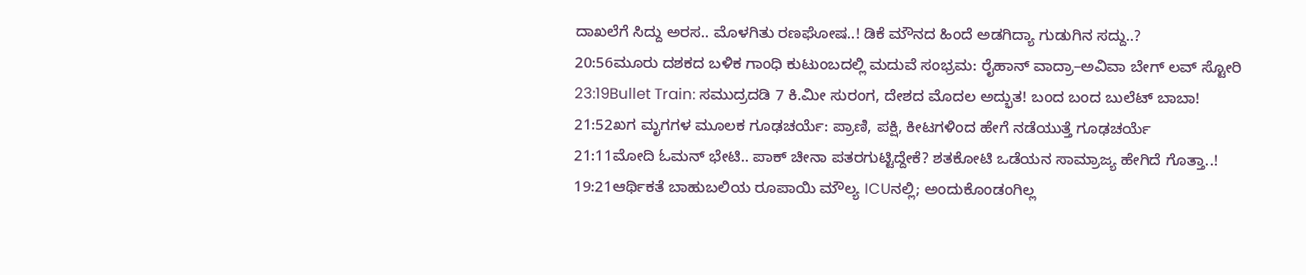ದಾಖಲೆಗೆ ಸಿದ್ದು ಅರಸ.. ಮೊಳಗಿತು ರಣಘೋಷ..! ಡಿಕೆ ಮೌನದ ಹಿಂದೆ ಅಡಗಿದ್ಯಾ ಗುಡುಗಿನ ಸದ್ದು..?
20:56ಮೂರು ದಶಕದ ಬಳಿಕ ಗಾಂಧಿ ಕುಟುಂಬದಲ್ಲಿ ಮದುವೆ ಸಂಭ್ರಮ: ರೈಹಾನ್ ವಾದ್ರಾ–ಅವಿವಾ ಬೇಗ್ ಲವ್ ಸ್ಟೋರಿ
23:19Bullet Train: ಸಮುದ್ರದಡಿ 7 ಕಿ.ಮೀ ಸುರಂಗ, ದೇಶದ ಮೊದಲ ಅದ್ಭುತ! ಬಂದ ಬಂದ ಬುಲೆಟ್‌ ಬಾಬಾ!
21:52ಖಗ ಮೃಗಗಳ ಮೂಲಕ ಗೂಢಚರ್ಯೆ: ಪ್ರಾಣಿ, ಪಕ್ಷಿ, ಕೀಟಗಳಿಂದ ಹೇಗೆ ನಡೆಯುತ್ತೆ ಗೂಢಚರ್ಯೆ
21:11ಮೋದಿ ಓಮನ್ ಭೇಟಿ.. ಪಾಕ್ ಚೀನಾ ಪತರಗುಟ್ಟಿದ್ದೇಕೆ? ಶತಕೋಟಿ ಒಡೆಯನ ಸಾಮ್ರಾಜ್ಯ ಹೇಗಿದೆ ಗೊತ್ತಾ..!
19:21ಆರ್ಥಿಕತೆ ಬಾಹುಬಲಿಯ ರೂಪಾಯಿ ಮೌಲ್ಯ ICUನಲ್ಲಿ; ಅಂದುಕೊಂಡಂಗಿಲ್ಲ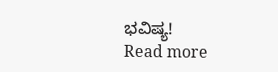ಭವಿಷ್ಯ!
Read more